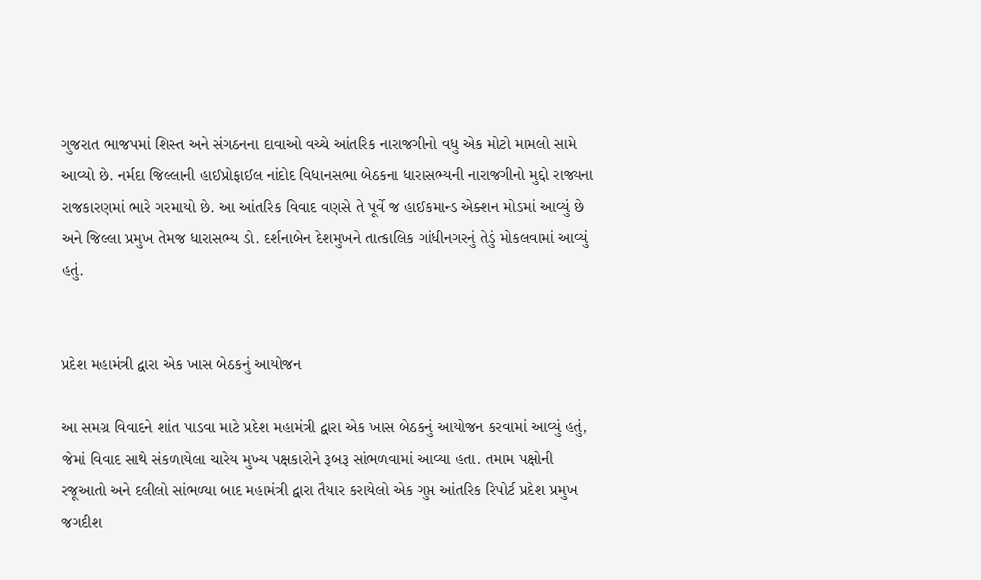ગુજરાત ભાજપમાં શિસ્ત અને સંગઠનના દાવાઓ વચ્ચે આંતરિક નારાજગીનો વધુ એક મોટો મામલો સામે આવ્યો છે. નર્મદા જિલ્લાની હાઈપ્રોફાઈલ નાંદોદ વિધાનસભા બેઠકના ધારાસભ્યની નારાજગીનો મુદ્દો રાજ્યના રાજકારણમાં ભારે ગરમાયો છે. આ આંતરિક વિવાદ વણસે તે પૂર્વે જ હાઈકમાન્ડ એક્શન મોડમાં આવ્યું છે અને જિલ્લા પ્રમુખ તેમજ ધારાસભ્ય ડો. દર્શનાબેન દેશમુખને તાત્કાલિક ગાંધીનગરનું તેડું મોકલવામાં આવ્યું હતું.


પ્રદેશ મહામંત્રી દ્વારા એક ખાસ બેઠકનું આયોજન

આ સમગ્ર વિવાદને શાંત પાડવા માટે પ્રદેશ મહામંત્રી દ્વારા એક ખાસ બેઠકનું આયોજન કરવામાં આવ્યું હતું, જેમાં વિવાદ સાથે સંકળાયેલા ચારેય મુખ્ય પક્ષકારોને રૂબરૂ સાંભળવામાં આવ્યા હતા. તમામ પક્ષોની રજૂઆતો અને દલીલો સાંભળ્યા બાદ મહામંત્રી દ્વારા તૈયાર કરાયેલો એક ગુપ્ત આંતરિક રિપોર્ટ પ્રદેશ પ્રમુખ જગદીશ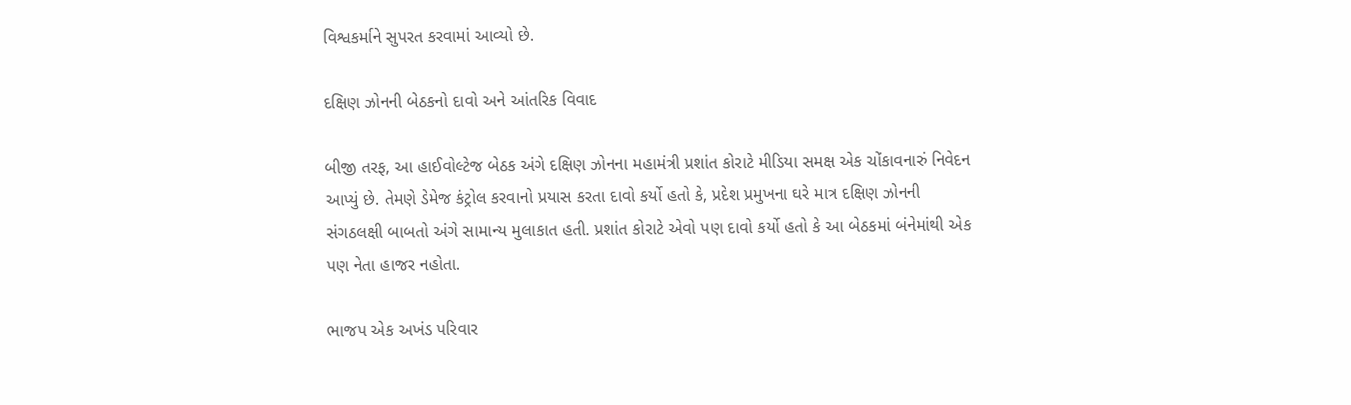વિશ્વકર્માને સુપરત કરવામાં આવ્યો છે.

દક્ષિણ ઝોનની બેઠકનો દાવો અને આંતરિક વિવાદ

બીજી તરફ, આ હાઈવોલ્ટેજ બેઠક અંગે દક્ષિણ ઝોનના મહામંત્રી પ્રશાંત કોરાટે મીડિયા સમક્ષ એક ચોંકાવનારું નિવેદન આપ્યું છે. તેમણે ડેમેજ કંટ્રોલ કરવાનો પ્રયાસ કરતા દાવો કર્યો હતો કે, પ્રદેશ પ્રમુખના ઘરે માત્ર દક્ષિણ ઝોનની સંગઠલક્ષી બાબતો અંગે સામાન્ય મુલાકાત હતી. પ્રશાંત કોરાટે એવો પણ દાવો કર્યો હતો કે આ બેઠકમાં બંનેમાંથી એક પણ નેતા હાજર નહોતા.

ભાજપ એક અખંડ પરિવાર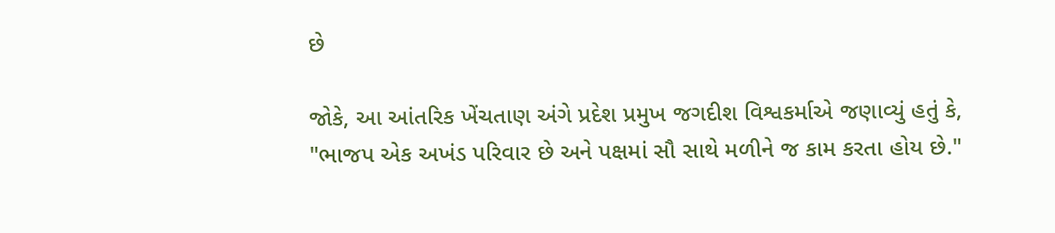છે

જોકે, આ આંતરિક ખેંચતાણ અંગે પ્રદેશ પ્રમુખ જગદીશ વિશ્વકર્માએ જણાવ્યું હતું કે, "ભાજપ એક અખંડ પરિવાર છે અને પક્ષમાં સૌ સાથે મળીને જ કામ કરતા હોય છે."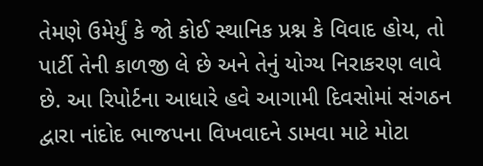તેમણે ઉમેર્યું કે જો કોઈ સ્થાનિક પ્રશ્ન કે વિવાદ હોય, તો પાર્ટી તેની કાળજી લે છે અને તેનું યોગ્ય નિરાકરણ લાવે છે. આ રિપોર્ટના આધારે હવે આગામી દિવસોમાં સંગઠન દ્વારા નાંદોદ ભાજપના વિખવાદને ડામવા માટે મોટા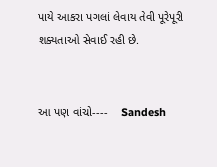પાયે આકરા પગલાં લેવાય તેવી પૂરેપૂરી શક્યતાઓ સેવાઈ રહી છે.


આ પણ વાંચો----    Sandesh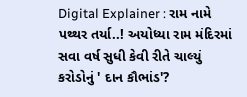Digital Explainer : રામ નામે પથ્થર તર્યા..! અયોધ્યા રામ મંદિરમાં સવા વર્ષ સુધી કેવી રીતે ચાલ્યું કરોડોનું ' દાન કૌભાંડ'?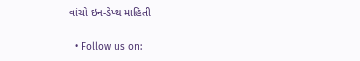વાંચો ઇન-ડેપ્થ માહિતી

  • Follow us on: